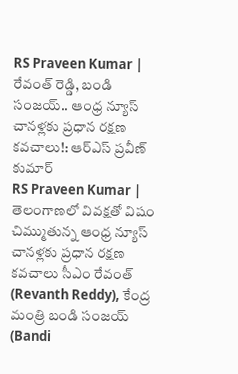RS Praveen Kumar | రేవంత్ రెడ్డి, బండి సంజయ్.. ఆంధ్ర న్యూస్ చానళ్లకు ప్రధాన రక్షణ కవచాలు!: ఆర్ఎస్ ప్రవీణ్ కుమార్
RS Praveen Kumar | తెలంగాణలో వివక్షతో విషం చిమ్ముతున్న ఆంధ్ర న్యూస్ చానళ్లకు ప్రధాన రక్షణ కవచాలు సీఎం రేవంత్ (Revanth Reddy), కేంద్ర మంత్రి బండి సంజయ్ (Bandi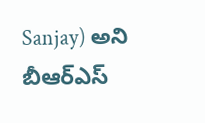Sanjay) అని బీఆర్ఎస్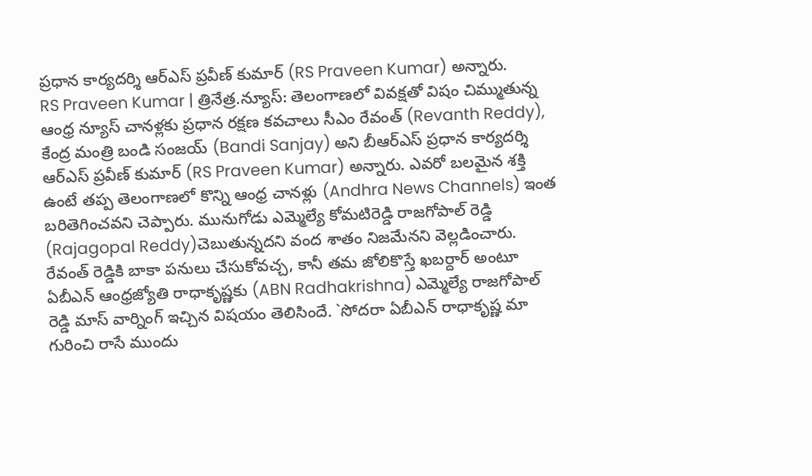ప్రధాన కార్యదర్శి ఆర్ఎస్ ప్రవీణ్ కుమార్ (RS Praveen Kumar) అన్నారు.
RS Praveen Kumar | త్రినేత్ర.న్యూస్: తెలంగాణలో వివక్షతో విషం చిమ్ముతున్న ఆంధ్ర న్యూస్ చానళ్లకు ప్రధాన రక్షణ కవచాలు సీఎం రేవంత్ (Revanth Reddy), కేంద్ర మంత్రి బండి సంజయ్ (Bandi Sanjay) అని బీఆర్ఎస్ ప్రధాన కార్యదర్శి ఆర్ఎస్ ప్రవీణ్ కుమార్ (RS Praveen Kumar) అన్నారు. ఎవరో బలమైన శక్తి ఉంటే తప్ప తెలంగాణలో కొన్ని ఆంధ్ర చానళ్లు (Andhra News Channels) ఇంత బరితెగించవని చెప్పారు. మునుగోడు ఎమ్మెల్యే కోమటిరెడ్డి రాజగోపాల్ రెడ్డి (Rajagopal Reddy)చెబుతున్నదని వంద శాతం నిజమేనని వెల్లడించారు.
రేవంత్ రెడ్డికి బాకా పనులు చేసుకోవచ్చ, కానీ తమ జోలికొస్తే ఖబర్దార్ అంటూ ఏబీఎన్ ఆంధ్రజ్యోతి రాధాకృష్ణకు (ABN Radhakrishna) ఎమ్మెల్యే రాజగోపాల్ రెడ్డి మాస్ వార్నింగ్ ఇచ్చిన విషయం తెలిసిందే. `సోదరా ఏబీఎన్ రాధాకృష్ణ మా గురించి రాసే ముందు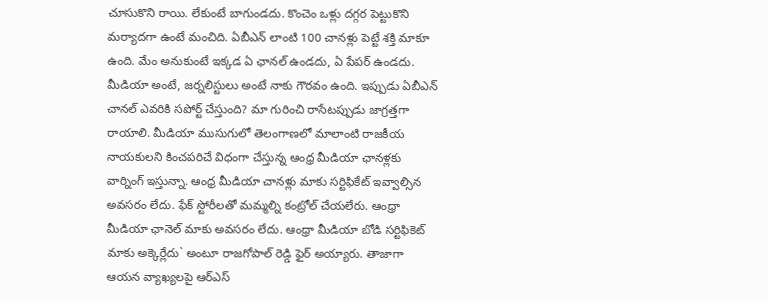చూసుకొని రాయి. లేకుంటే బాగుండదు. కొంచెం ఒళ్లు దగ్గర పెట్టుకొని మర్యాదగా ఉంటే మంచిది. ఏబీఎన్ లాంటి 100 చానళ్లు పెట్టే శక్తి మాకూ ఉంది. మేం అనుకుంటే ఇక్కడ ఏ ఛానల్ ఉండదు, ఏ పేపర్ ఉండదు. మీడియా అంటే, జర్నలిస్టులు అంటే నాకు గౌరవం ఉంది. ఇప్పుడు ఏబీఎన్ చానల్ ఎవరికి సపోర్ట్ చేస్తుంది? మా గురించి రాసేటప్పుడు జాగ్రత్తగా రాయాలి. మీడియా ముసుగులో తెలంగాణలో మాలాంటి రాజకీయ నాయకులని కించపరిచే విధంగా చేస్తున్న ఆంధ్ర మీడియా ఛానళ్లకు వార్నింగ్ ఇస్తున్నా. ఆంధ్ర మీడియా చానళ్లు మాకు సర్టిఫికేట్ ఇవ్వాల్సిన అవసరం లేదు. ఫేక్ స్టోరీలతో మమ్మల్ని కంట్రోల్ చేయలేరు. ఆంధ్రా మీడియా ఛానెల్ మాకు అవసరం లేదు. ఆంధ్రా మీడియా బోడి సర్టిఫికెట్ మాకు అక్కెర్లేదు` అంటూ రాజగోపాల్ రెడ్డి ఫైర్ అయ్యారు. తాజాగా ఆయన వ్యాఖ్యలపై ఆర్ఎస్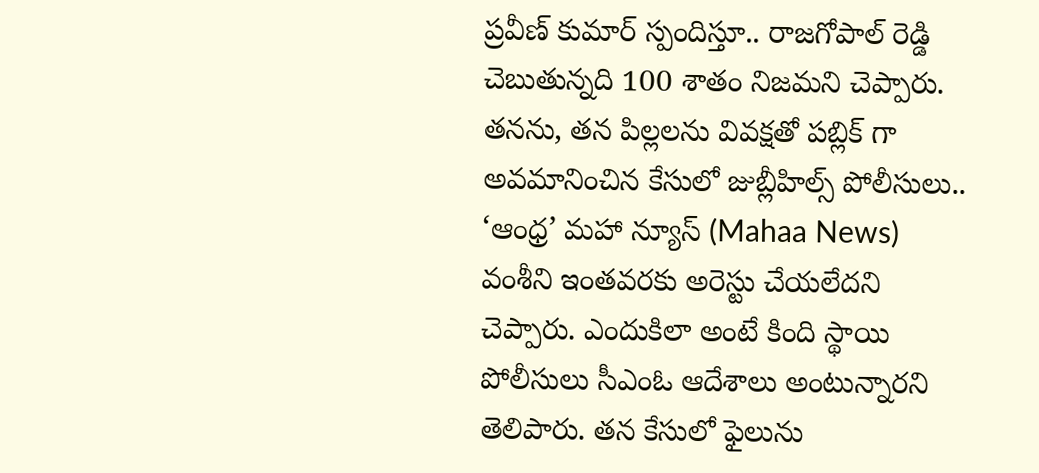ప్రవీణ్ కుమార్ స్పందిస్తూ.. రాజగోపాల్ రెడ్డి చెబుతున్నది 100 శాతం నిజమని చెప్పారు.
తనను, తన పిల్లలను వివక్షతో పబ్లిక్ గా అవమానించిన కేసులో జుబ్లీహిల్స్ పోలీసులు.. ‘ఆంధ్ర’ మహా న్యూస్ (Mahaa News) వంశీని ఇంతవరకు అరెస్టు చేయలేదని చెప్పారు. ఎందుకిలా అంటే కింది స్థాయి పోలీసులు సీఎంఓ ఆదేశాలు అంటున్నారని తెలిపారు. తన కేసులో ఫైలును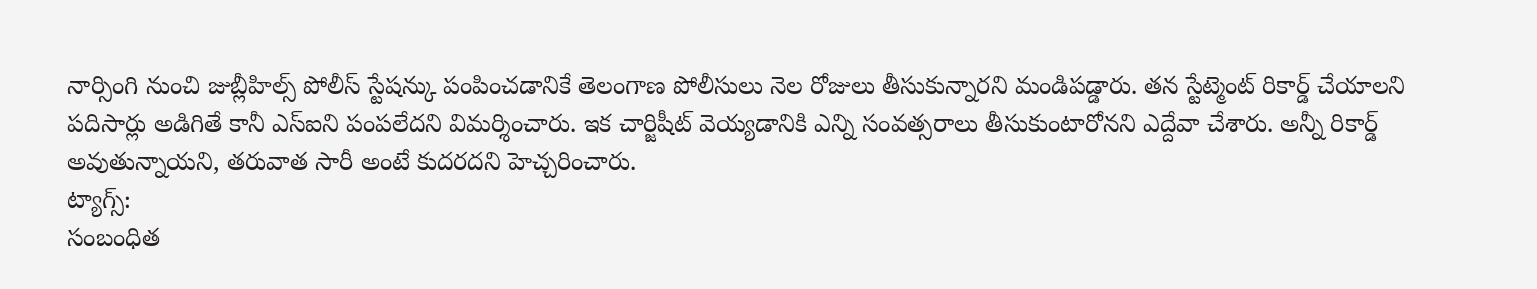నార్సింగి నుంచి జుబ్లీహిల్స్ పోలీస్ స్టేషన్కు పంపించడానికే తెలంగాణ పోలీసులు నెల రోజులు తీసుకున్నారని మండిపడ్డారు. తన స్టేట్మెంట్ రికార్డ్ చేయాలని పదిసార్లు అడిగితే కానీ ఎస్ఐని పంపలేదని విమర్శించారు. ఇక చార్జిషీట్ వెయ్యడానికి ఎన్ని సంవత్సరాలు తీసుకుంటారోనని ఎద్దేవా చేశారు. అన్నీ రికార్డ్ అవుతున్నాయని, తరువాత సారీ అంటే కుదరదని హెచ్చరించారు.
ట్యాగ్స్:
సంబంధిత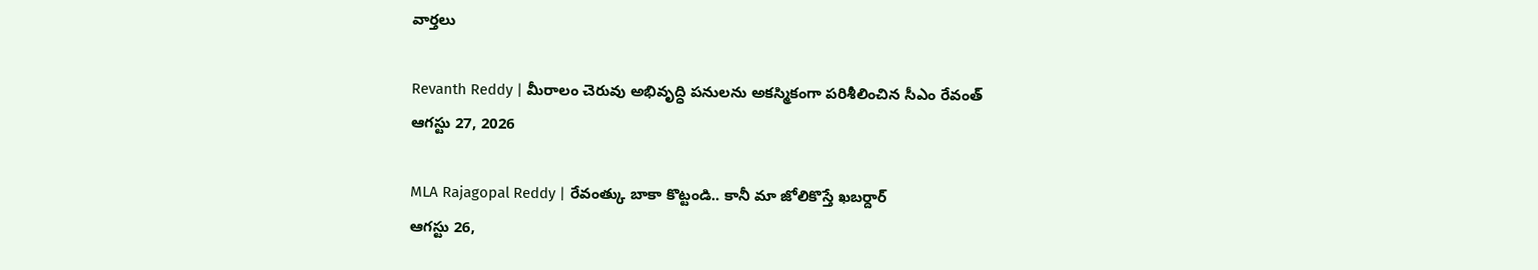వార్తలు

Revanth Reddy | మీరాలం చెరువు అభివృద్ధి పనులను అకస్మికంగా పరిశీలించిన సీఎం రేవంత్
ఆగస్టు 27, 2026

MLA Rajagopal Reddy | రేవంత్కు బాకా కొట్టండి.. కానీ మా జోలికొస్తే ఖబర్దార్
ఆగస్టు 26,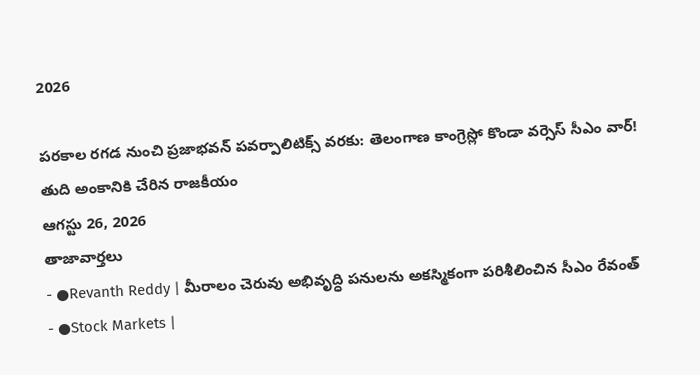2026

పరకాల రగడ నుంచి ప్రజాభవన్ పవర్పాలిటిక్స్ వరకు: తెలంగాణ కాంగ్రెస్లో కొండా వర్సెస్ సీఎం వార్! తుది అంకానికి చేరిన రాజకీయం
ఆగస్టు 26, 2026
తాజావార్తలు
- ●Revanth Reddy | మీరాలం చెరువు అభివృద్ధి పనులను అకస్మికంగా పరిశీలించిన సీఎం రేవంత్
- ●Stock Markets |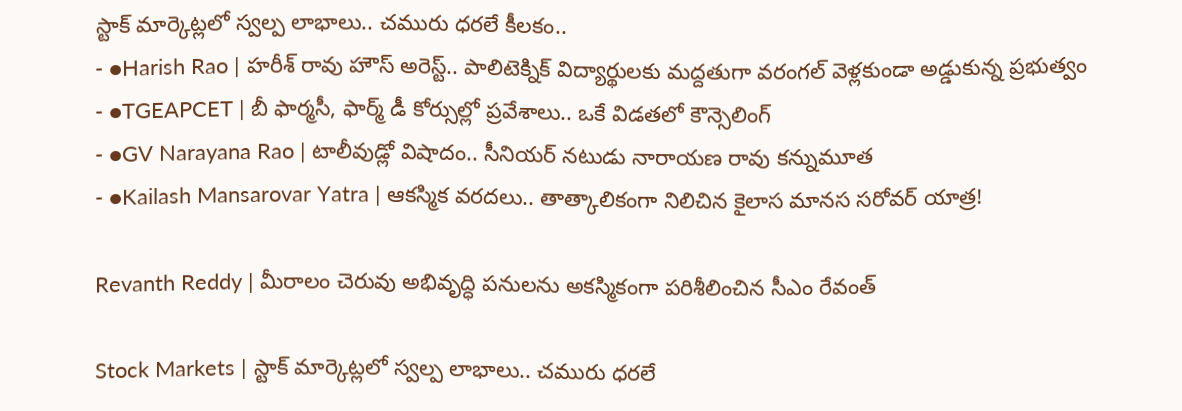స్టాక్ మార్కెట్లలో స్వల్ప లాభాలు.. చమురు ధరలే కీలకం..
- ●Harish Rao | హరీశ్ రావు హౌస్ అరెస్ట్.. పాలిటెక్నిక్ విద్యార్థులకు మద్దతుగా వరంగల్ వెళ్లకుండా అడ్డుకున్న ప్రభుత్వం
- ●TGEAPCET | బీ ఫార్మసీ, ఫార్మ్ డీ కోర్సుల్లో ప్రవేశాలు.. ఒకే విడతలో కౌన్సెలింగ్
- ●GV Narayana Rao | టాలీవుడ్లో విషాదం.. సీనియర్ నటుడు నారాయణ రావు కన్నుమూత
- ●Kailash Mansarovar Yatra | ఆకస్మిక వరదలు.. తాత్కాలికంగా నిలిచిన కైలాస మానస సరోవర్ యాత్ర!

Revanth Reddy | మీరాలం చెరువు అభివృద్ధి పనులను అకస్మికంగా పరిశీలించిన సీఎం రేవంత్

Stock Markets | స్టాక్ మార్కెట్లలో స్వల్ప లాభాలు.. చమురు ధరలే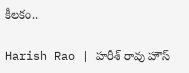కీలకం..

Harish Rao | హరీశ్ రావు హౌస్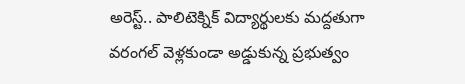అరెస్ట్.. పాలిటెక్నిక్ విద్యార్థులకు మద్దతుగా వరంగల్ వెళ్లకుండా అడ్డుకున్న ప్రభుత్వం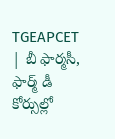TGEAPCET | బీ ఫార్మసీ, ఫార్మ్ డీ కోర్సుల్లో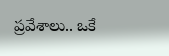ప్రవేశాలు.. ఒకే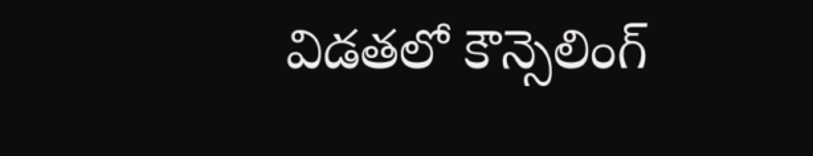విడతలో కౌన్సెలింగ్